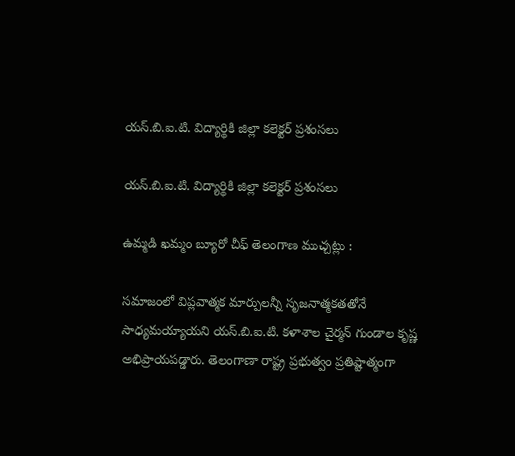యస్.బి.ఐ.టి. విద్యార్థికి జిల్లా కలెక్టర్ ప్రశంసలు

యస్.బి.ఐ.టి. విద్యార్థికి జిల్లా కలెక్టర్ ప్రశంసలు

ఉమ్మడి ఖమ్మం బ్యూరో చీఫ్ తెలంగాణ ముచ్చట్లు :

సమాజంలో విప్లవాత్మక మార్పులన్నీ సృజనాత్మకతతోనే సాధ్యమయ్యాయని యస్.బి.ఐ.టి. కళాశాల చైర్మన్ గుండాల కృష్ణ అభిప్రాయపడ్డారు. తెలంగాణా రాష్ట్ర ప్రభుత్వం ప్రతిష్టాత్మంగా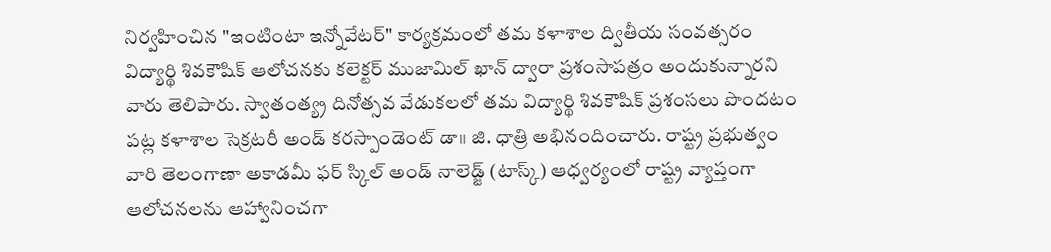నిర్వహించిన "ఇంటింటా ఇన్నోవేటర్" కార్యక్రమంలో తమ కళాశాల ద్వితీయ సంవత్సరం విద్యార్థి శివకౌషిక్ ఆలోచనకు కలెక్టర్ ముజామిల్ ఖాన్ ద్వారా ప్రశంసాపత్రం అందుకున్నారని వారు తెలిపారు. స్వాతంత్య్ర దినోత్సవ వేడుకలలో తమ విద్యార్థి శివకౌషిక్ ప్రశంసలు పొందటం పట్ల కళాశాల సెక్రటరీ అండ్ కరస్పాండెంట్ డా॥ జి. ధాత్రి అభినందించారు. రాష్ట్ర ప్రభుత్వం వారి తెలంగాణా అకాడమీ ఫర్ స్కిల్ అండ్ నాలెడ్జ్ (టాస్క్) ఆధ్వర్యంలో రాష్ట్ర వ్యాప్తంగా ఆలోచనలను ఆహ్వానించగా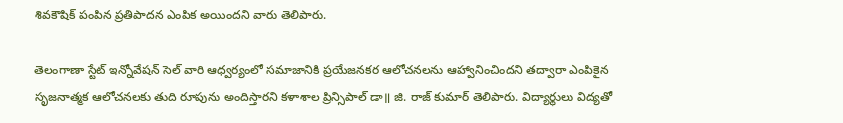శివకౌషిక్ పంపిన ప్రతిపాదన ఎంపిక అయిందని వారు తెలిపారు.

తెలంగాణా స్టేట్ ఇన్నోవేషన్ సెల్ వారి ఆధ్వర్యంలో సమాజానికి ప్రయేజనకర ఆలోచనలను ఆహ్వానించిందని తద్వారా ఎంపికైన సృజనాత్మక ఆలోచనలకు తుది రూపును అందిస్తారని కళాశాల ప్రిన్సిపాల్ డా॥ జి. రాజ్ కుమార్ తెలిపారు. విద్యార్థులు విద్యతో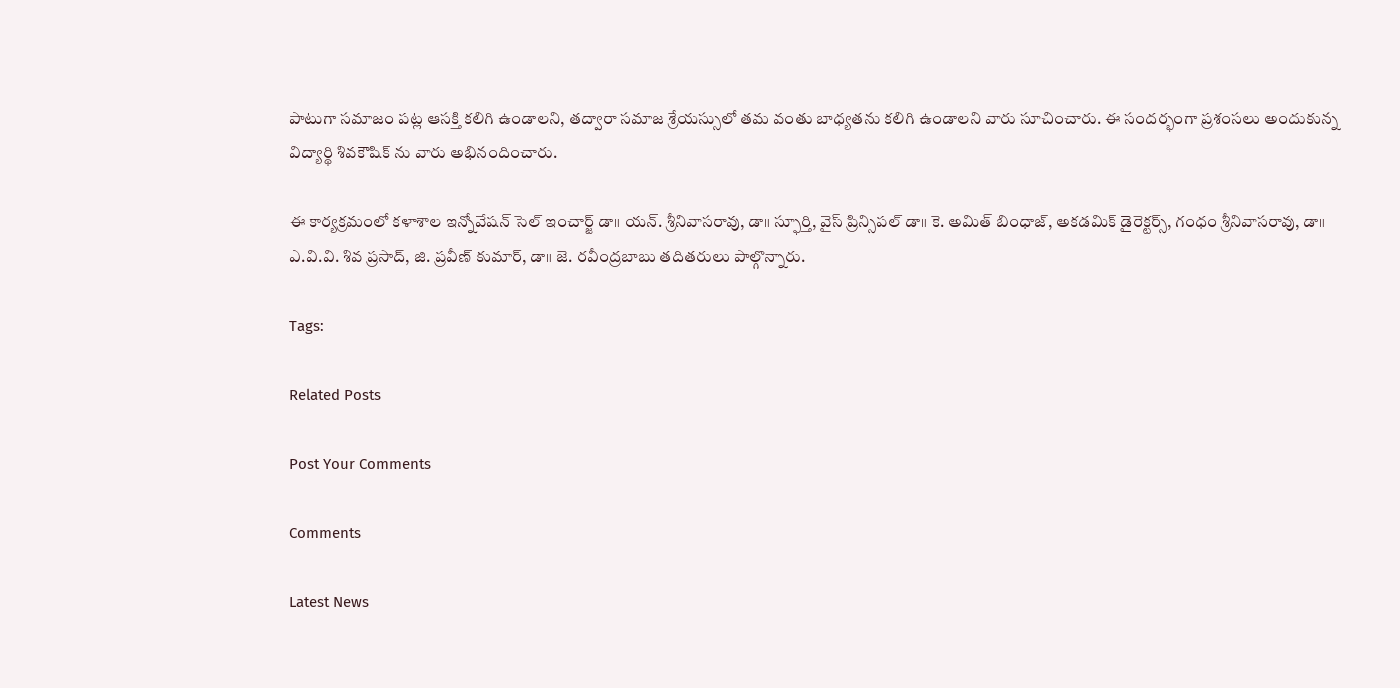పాటుగా సమాజం పట్ల ఆసక్తి కలిగి ఉండాలని, తద్వారా సమాజ శ్రేయస్సులో తమ వంతు బాధ్యతను కలిగి ఉండాలని వారు సూచించారు. ఈ సందర్భంగా ప్రశంసలు అందుకున్న విద్యార్థి శివకౌషిక్ ను వారు అభినందించారు.

ఈ కార్యక్రమంలో కళాశాల ఇన్నోవేషన్ సెల్ ఇంచార్జ్ డా॥ యన్. శ్రీనివాసరావు, డా॥ స్ఫూర్తి, వైస్ ప్రిన్సిపల్ డా॥ కె. అమిత్ బింధాజ్, అకడమిక్ డైరెక్టర్స్, గంధం శ్రీనివాసరావు, డా॥ ఎ.వి.వి. శివ ప్రసాద్, జి. ప్రవీణ్ కుమార్, డా॥ జె. రవీంద్రబాబు తదితరులు పాల్గొన్నారు.

Tags:

Related Posts

Post Your Comments

Comments

Latest News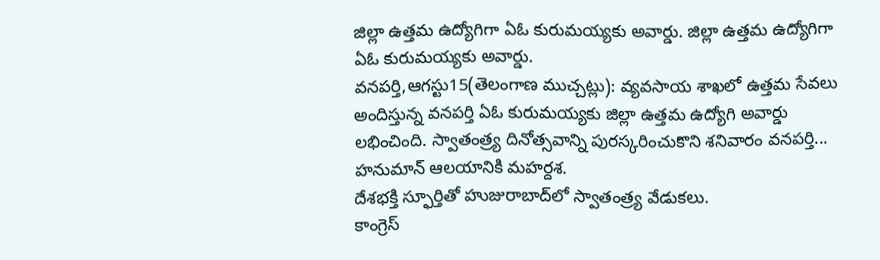జిల్లా ఉత్తమ ఉద్యోగిగా ఏఓ కురుమయ్యకు అవార్డు. జిల్లా ఉత్తమ ఉద్యోగిగా ఏఓ కురుమయ్యకు అవార్డు.
వనపర్తి,ఆగస్టు15(తెలంగాణ ముచ్చట్లు): వ్యవసాయ శాఖలో ఉత్తమ సేవలు అందిస్తున్న వనపర్తి ఏఓ కురుమయ్యకు జిల్లా ఉత్తమ ఉద్యోగి అవార్డు లభించింది. స్వాతంత్ర్య దినోత్సవాన్ని పురస్కరించుకొని శనివారం వనపర్తి...
హనుమాన్ ఆలయానికి మహర్దశ.
దేశభక్తి స్ఫూర్తితో హుజురాబాద్‌లో స్వాతంత్ర్య వేడుకలు.
కాంగ్రెస్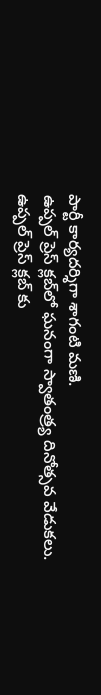పార్టీ కార్యదర్శిగా శాగంటి మణి.
ఉప్పల్ ప్రెస్ క్లబ్‌లో ఘనంగా స్వాతంత్ర్య దినోత్సవ వేడుకలు.
ఉప్పల్ ప్రెస్ క్లబ్‌ కు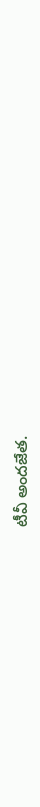టీవీ అందజేత.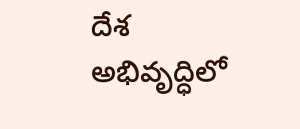దేశ అభివృద్ధిలో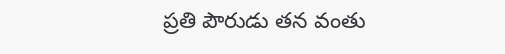ప్రతి పౌరుడు తన వంతు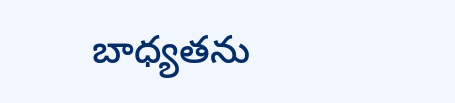బాధ్యతను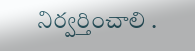నిర్వర్తించాలి .